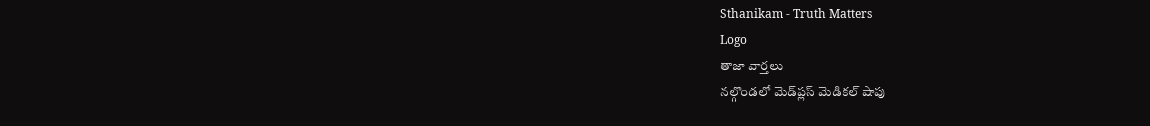Sthanikam - Truth Matters
Logo
తాజా వార్తలు
నల్గొండలో మెడ్‌ప్లస్ మెడికల్ షాపు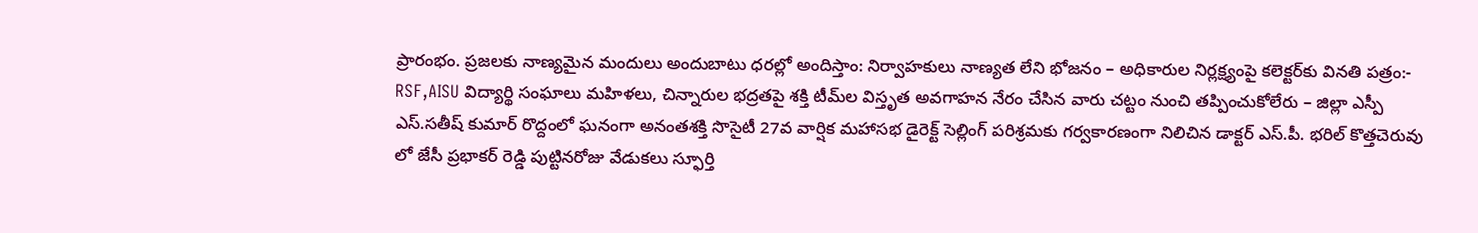ప్రారంభం. ప్రజలకు నాణ్యమైన మందులు అందుబాటు ధరల్లో అందిస్తాం: నిర్వాహకులు నాణ్యత లేని భోజనం – అధికారుల నిర్లక్ష్యంపై కలెక్టర్‌కు వినతి పత్రం:- RSF,AISU విద్యార్థి సంఘాలు మహిళలు, చిన్నారుల భద్రతపై శక్తి టీమ్‌ల విస్తృత అవగాహన నేరం చేసిన వారు చట్టం నుంచి తప్పించుకోలేరు – జిల్లా ఎస్పీ ఎస్.సతీష్ కుమార్ రొద్దంలో ఘనంగా అనంతశక్తి సొసైటీ 27వ వార్షిక మహాసభ డైరెక్ట్ సెల్లింగ్ పరిశ్రమకు గర్వకారణంగా నిలిచిన డాక్టర్ ఎస్.పీ. భరిల్ కొత్తచెరువు లో జేసీ ప్రభాకర్ రెడ్డి పుట్టినరోజు వేడుకలు స్ఫూర్తి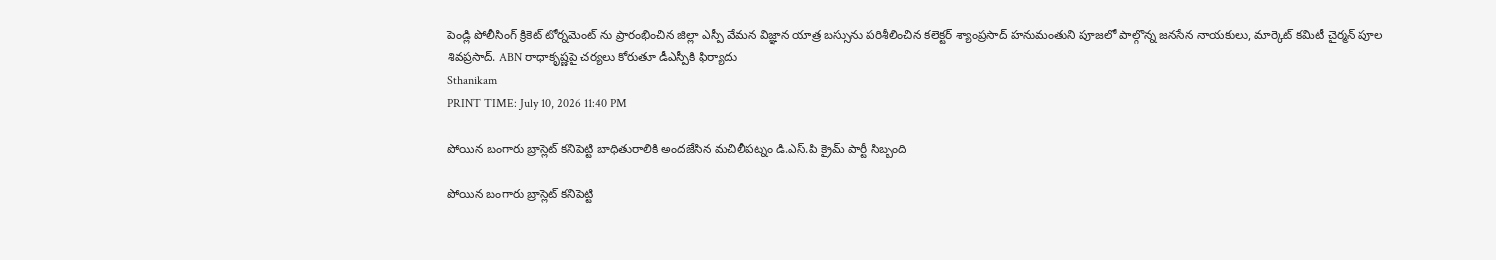పెండ్లి పోలీసింగ్ క్రికెట్ టోర్నమెంట్ ను ప్రారంభించిన జిల్లా ఎస్పీ వేమన విజ్ఞాన యాత్ర బస్సును పరిశీలించిన కలెక్టర్ శ్యాంప్రసాద్ హనుమంతుని పూజలో పాల్గొన్న జనసేన నాయకులు, మార్కెట్ కమిటీ చైర్మన్ పూల శివప్రసాద్. ABN రాధాకృష్ణపై చర్యలు కోరుతూ డీఎస్పీకి ఫిర్యాదు
Sthanikam
PRINT TIME: July 10, 2026 11:40 PM

పోయిన బంగారు బ్రాస్లెట్ కనిపెట్టి బాధితురాలికి అందజేసిన మచిలీపట్నం డి.ఎస్.పి క్రైమ్ పార్టీ సిబ్బంది

పోయిన బంగారు బ్రాస్లెట్ కనిపెట్టి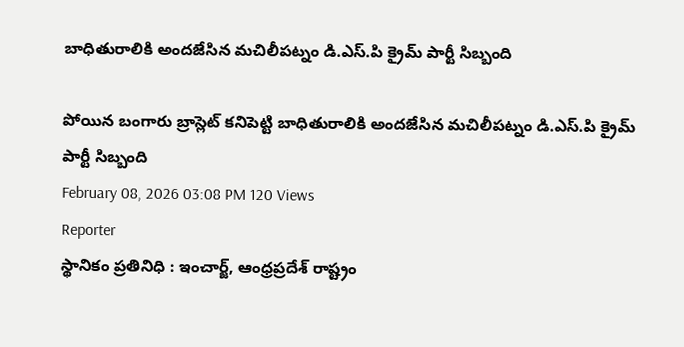బాధితురాలికి అందజేసిన మచిలీపట్నం డి.ఎస్.పి క్రైమ్ పార్టీ సిబ్బంది

పోయిన బంగారు బ్రాస్లెట్ కనిపెట్టి బాధితురాలికి అందజేసిన మచిలీపట్నం డి.ఎస్.పి క్రైమ్ పార్టీ సిబ్బంది
February 08, 2026 03:08 PM 120 Views
Reporter
స్థానికం ప్రతినిధి : ఇంచార్జ్, ఆంధ్రప్రదేశ్ రాష్ట్రం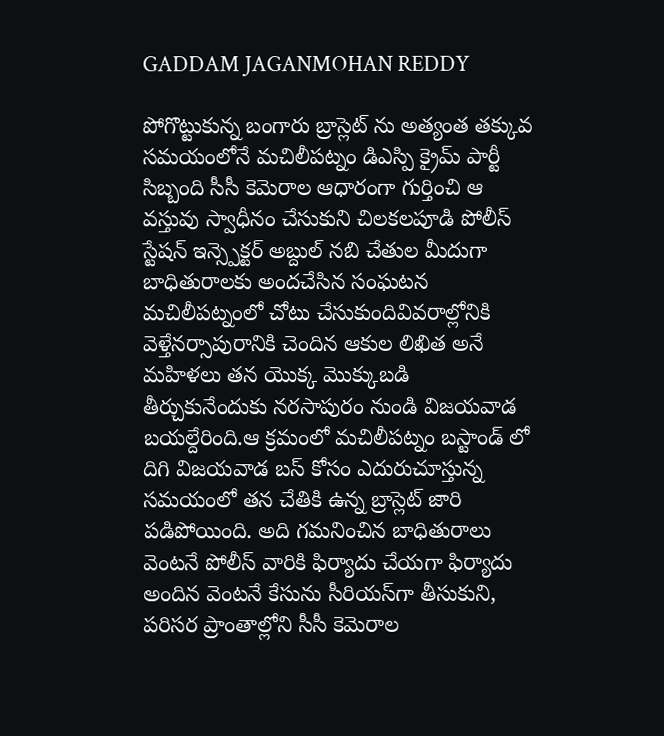GADDAM JAGANMOHAN REDDY

పోగొట్టుకున్న బంగారు బ్రాస్లెట్ ను అత్యంత తక్కువ సమయంలోనే మచిలీపట్నం డిఎస్పి క్రైమ్ పార్టీ సిబ్బంది సీసీ కెమెరాల ఆధారంగా గుర్తించి ఆ వస్తువు స్వాధీనం చేసుకుని చిలకలపూడి పోలీస్ స్టేషన్ ఇన్స్పెక్టర్ అబ్దుల్ నబి చేతుల మీదుగా బాధితురాలకు అందచేసిన సంఘటన మచిలీపట్నంలో చోటు చేసుకుందివివరాల్లోనికి వెళ్తేనర్సాపురానికి చెందిన ఆకుల లిఖిత అనే మహిళలు తన యొక్క మొక్కుబడి తీర్చుకునేందుకు నరసాపురం నుండి విజయవాడ బయల్దేరింది.ఆ క్రమంలో మచిలీపట్నం బస్టాండ్ లో దిగి విజయవాడ బస్ కోసం ఎదురుచూస్తున్న సమయంలో తన చేతికి ఉన్న బ్రాస్లెట్ జారి పడిపోయింది. అది గమనించిన బాధితురాలు వెంటనే పోలీస్ వారికి ఫిర్యాదు చేయగా ఫిర్యాదు అందిన వెంటనే కేసును సీరియస్‌గా తీసుకుని, పరిసర ప్రాంతాల్లోని సీసీ కెమెరాల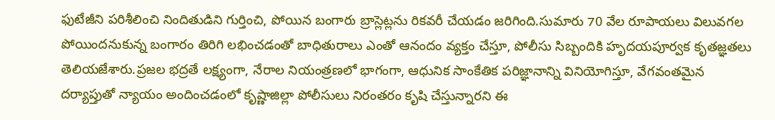ఫుటేజీని పరిశీలించి నిందితుడిని గుర్తించి, పోయిన బంగారు బ్రాస్లెట్లను రికవరీ చేయడం జరిగింది.సుమారు 70 వేల రూపాయలు విలువగల పోయిందనుకున్న బంగారం తిరిగి లభించడంతో బాధితురాలు ఎంతో ఆనందం వ్యక్తం చేస్తూ, పోలీసు సిబ్బందికి హృదయపూర్వక కృతజ్ఞతలు తెలియజేశారు.ప్రజల భద్రతే లక్ష్యంగా, నేరాల నియంత్రణలో భాగంగా, ఆధునిక సాంకేతిక పరిజ్ఞానాన్ని వినియోగిస్తూ, వేగవంతమైన దర్యాప్తుతో న్యాయం అందించడంలో కృష్ణాజిల్లా పోలీసులు నిరంతరం కృషి చేస్తున్నారని ఈ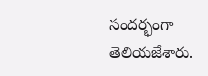సందర్భంగా తెలియజేశారు.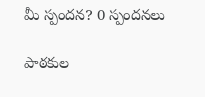మీ స్పందన? 0 స్పందనలు

పాఠకుల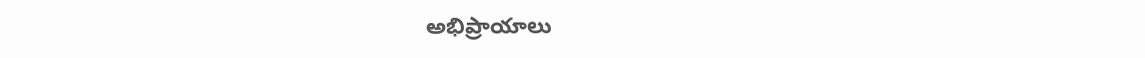అభిప్రాయాలు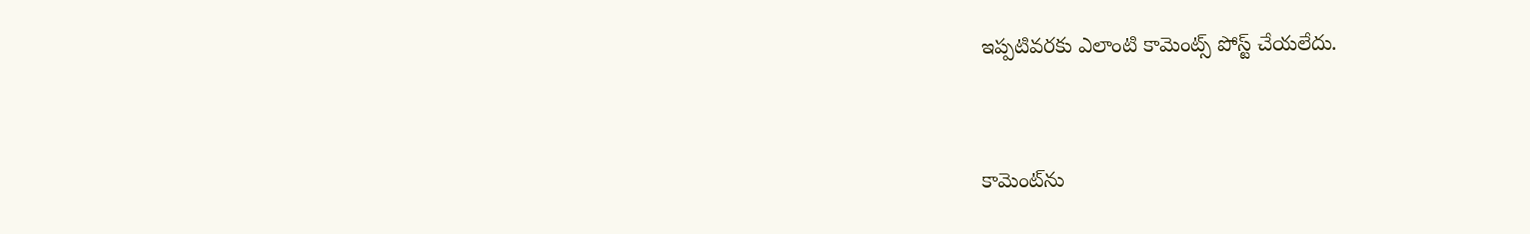ఇప్పటివరకు ఎలాంటి కామెంట్స్ పోస్ట్ చేయలేదు.


కామెంట్‌ను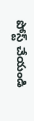పోస్ట్ చేయండి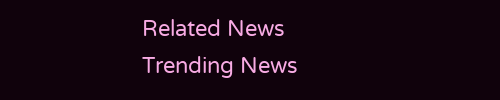Related News
Trending News